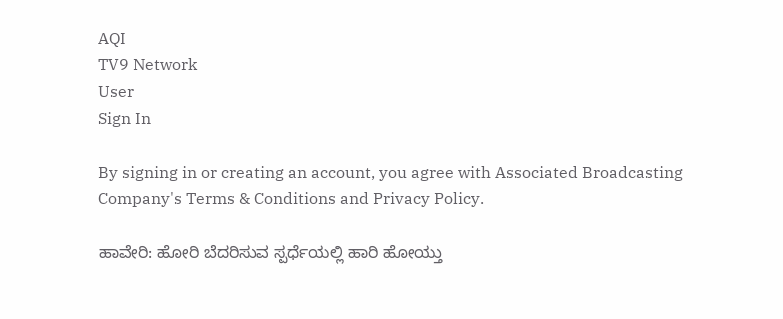AQI
TV9 Network
User
Sign In

By signing in or creating an account, you agree with Associated Broadcasting Company's Terms & Conditions and Privacy Policy.

ಹಾವೇರಿ: ಹೋರಿ ಬೆದರಿಸುವ ಸ್ಪರ್ಧೆಯಲ್ಲಿ ಹಾರಿ ಹೋಯ್ತು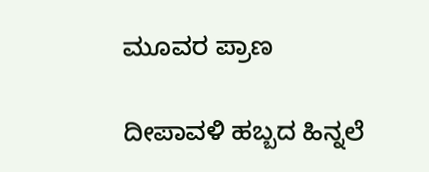ಮೂವರ ಪ್ರಾಣ

ದೀಪಾವಳಿ ಹಬ್ಬದ ಹಿನ್ನಲೆ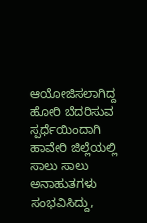ಆಯೋಜಿಸಲಾಗಿದ್ದ ಹೋರಿ ಬೆದರಿಸುವ ಸ್ಪರ್ಧೆಯಿಂದಾಗಿ ಹಾವೇರಿ ಜಿಲ್ಲೆಯಲ್ಲಿ ಸಾಲು ಸಾಲು ಅನಾಹುತಗಳು ಸಂಭವಿಸಿದ್ದು,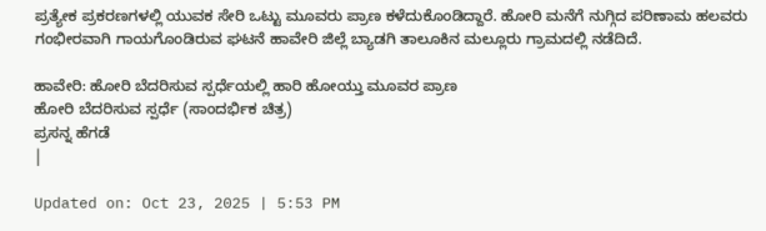ಪ್ರತ್ಯೇಕ ಪ್ರಕರಣಗಳಲ್ಲಿ ಯುವಕ ಸೇರಿ ಒಟ್ಟು ಮೂವರು ಪ್ರಾಣ ಕಳೆದುಕೊಂಡಿದ್ದಾರೆ. ಹೋರಿ ಮನೆಗೆ ನುಗ್ಗಿದ ಪರಿಣಾಮ ಹಲವರು ಗಂಭೀರವಾಗಿ ಗಾಯಗೊಂಡಿರುವ ಘಟನೆ ಹಾವೇರಿ ಜಿಲ್ಲೆ ಬ್ಯಾಡಗಿ ತಾಲೂಕಿನ ಮಲ್ಲೂರು ಗ್ರಾಮದಲ್ಲಿ ನಡೆದಿದೆ.

ಹಾವೇರಿ: ಹೋರಿ ಬೆದರಿಸುವ ಸ್ಪರ್ಧೆಯಲ್ಲಿ ಹಾರಿ ಹೋಯ್ತು ಮೂವರ ಪ್ರಾಣ
ಹೋರಿ ಬೆದರಿಸುವ ಸ್ಪರ್ಧೆ (ಸಾಂದರ್ಭಿಕ ಚಿತ್ರ)
ಪ್ರಸನ್ನ ಹೆಗಡೆ
|

Updated on: Oct 23, 2025 | 5:53 PM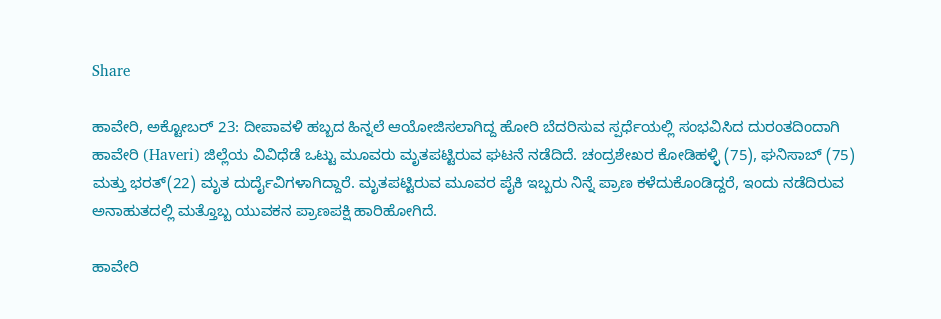Share

ಹಾವೇರಿ, ಅಕ್ಟೋಬರ್ 23: ದೀಪಾವಳಿ ಹಬ್ಬದ ಹಿನ್ನಲೆ ಆಯೋಜಿಸಲಾಗಿದ್ದ ಹೋರಿ ಬೆದರಿಸುವ ಸ್ಪರ್ಧೆಯಲ್ಲಿ ಸಂಭವಿಸಿದ ದುರಂತದಿಂದಾಗಿ ಹಾವೇರಿ (Haveri) ಜಿಲ್ಲೆಯ ವಿವಿಧೆಡೆ ಒಟ್ಟು ಮೂವರು ಮೃತಪಟ್ಟಿರುವ ಘಟನೆ ನಡೆದಿದೆ. ಚಂದ್ರಶೇಖರ ಕೋಡಿಹಳ್ಳಿ (75), ಘನಿಸಾಬ್ (75) ಮತ್ತು ಭರತ್(22) ಮೃತ ದುರ್ದೈವಿಗಳಾಗಿದ್ದಾರೆ. ಮೃತಪಟ್ಟಿರುವ ಮೂವರ ಪೈಕಿ ಇಬ್ಬರು ನಿನ್ನೆ ಪ್ರಾಣ ಕಳೆದುಕೊಂಡಿದ್ದರೆ, ಇಂದು ನಡೆದಿರುವ ಅನಾಹುತದಲ್ಲಿ ಮತ್ತೊಬ್ಬ ಯುವಕನ ಪ್ರಾಣಪಕ್ಷಿ ಹಾರಿಹೋಗಿದೆ.

ಹಾವೇರಿ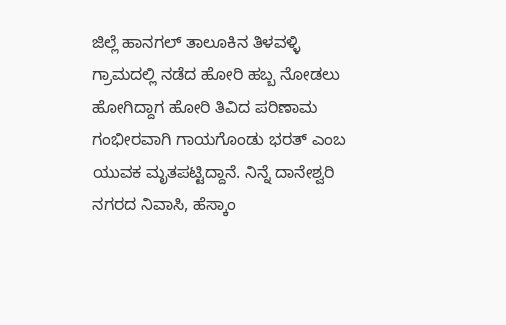ಜಿಲ್ಲೆ ಹಾನಗಲ್ ತಾಲೂಕಿನ ತಿಳವಳ್ಳಿ ಗ್ರಾಮದಲ್ಲಿ ನಡೆದ ಹೋರಿ ಹಬ್ಬ ನೋಡಲು ಹೋಗಿದ್ದಾಗ ಹೋರಿ ತಿವಿದ ಪರಿಣಾಮ ಗಂಭೀರವಾಗಿ ಗಾಯಗೊಂಡು ಭರತ್ ಎಂಬ ಯುವಕ ಮೃತಪಟ್ಟಿದ್ದಾನೆ. ನಿನ್ನೆ ದಾನೇಶ್ವರಿ ನಗರದ ನಿವಾಸಿ, ಹೆಸ್ಕಾಂ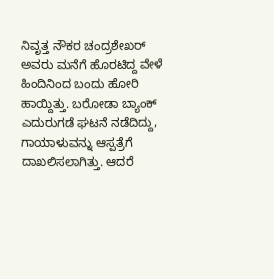ನಿವೃತ್ತ ನೌಕರ ಚಂದ್ರಶೇಖರ್ ಅವರು ಮನೆಗೆ ಹೊರಟಿದ್ದ ವೇಳೆ ಹಿಂದಿನಿಂದ ಬಂದು ಹೋರಿ ಹಾಯ್ದಿತ್ತು. ಬರೋಡಾ ಬ್ಯಾಂಕ್ ಎದುರುಗಡೆ ಘಟನೆ ನಡೆದಿದ್ದು, ಗಾಯಾಳುವನ್ನು ಆಸ್ಪತ್ರೆಗೆ ದಾಖಲಿಸಲಾಗಿತ್ತು. ಆದರೆ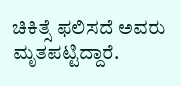ಚಿಕಿತ್ಸೆ ಫಲಿಸದೆ ಅವರು ಮೃತಪಟ್ಟಿದ್ದಾರೆ.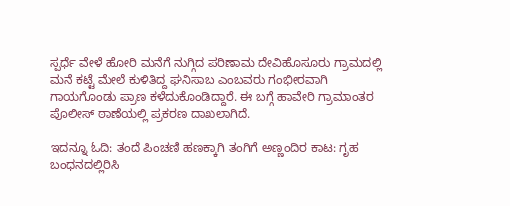ಸ್ಪರ್ಧೆ ವೇಳೆ ಹೋರಿ ಮನೆಗೆ ನುಗ್ಗಿದ ಪರಿಣಾಮ ದೇವಿಹೊಸೂರು ಗ್ರಾಮದ‌ಲ್ಲಿ ಮನೆ ಕಟ್ಟೆ ಮೇಲೆ ಕುಳಿತಿದ್ದ ಘನಿಸಾಬ ಎಂಬವರು ಗಂಭೀರವಾಗಿ ಗಾಯಗೊಂಡು ಪ್ರಾಣ ಕಳೆದುಕೊಂಡಿದ್ದಾರೆ. ಈ ಬಗ್ಗೆ ಹಾವೇರಿ ಗ್ರಾಮಾಂತರ ಪೊಲೀಸ್ ಠಾಣೆಯಲ್ಲಿ ಪ್ರಕರಣ ದಾಖಲಾಗಿದೆ.

ಇದನ್ನೂ ಓದಿ: ತಂದೆ ಪಿಂಚಣಿ ಹಣಕ್ಕಾಗಿ ತಂಗಿಗೆ ಅಣ್ಣಂದಿರ ಕಾಟ: ಗೃಹ ಬಂಧನದಲ್ಲಿರಿಸಿ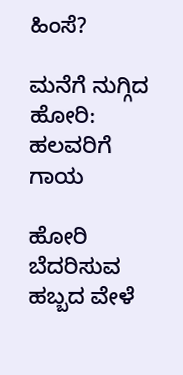ಹಿಂಸೆ?

ಮನೆಗೆ ನುಗ್ಗಿದ ಹೋರಿ: ಹಲವರಿಗೆ ಗಾಯ

ಹೋರಿ ಬೆದರಿಸುವ ಹಬ್ಬದ ವೇಳೆ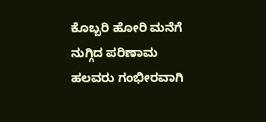ಕೊಬ್ಬರಿ ಹೋರಿ ಮನೆಗೆ ನುಗ್ಗಿದ ಪರಿಣಾಮ ಹಲವರು ಗಂಭೀರವಾಗಿ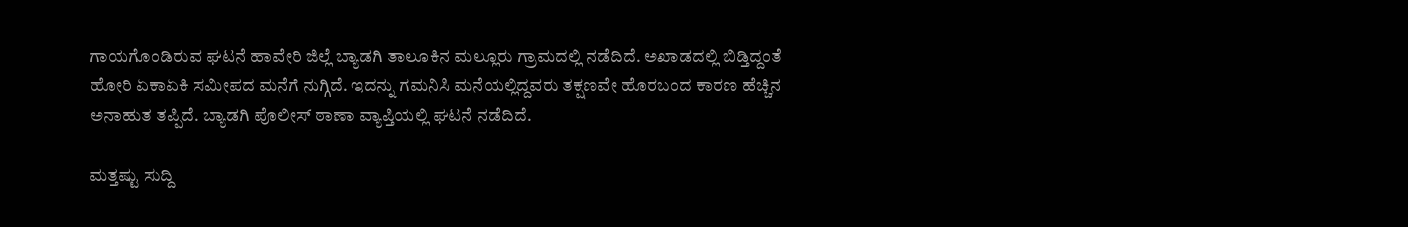ಗಾಯಗೊಂಡಿರುವ ಘಟನೆ ಹಾವೇರಿ ಜಿಲ್ಲೆ ಬ್ಯಾಡಗಿ ತಾಲೂಕಿನ ಮಲ್ಲೂರು ಗ್ರಾಮದಲ್ಲಿ ನಡೆದಿದೆ. ಅಖಾಡದಲ್ಲಿ ಬಿಡ್ತಿದ್ದಂತೆ ಹೋರಿ ಏಕಾಏಕಿ ಸಮೀಪದ ಮನೆಗೆ ನುಗ್ಗಿದೆ. ಇದನ್ನು ಗಮನಿಸಿ ಮನೆಯಲ್ಲಿದ್ದವರು ತಕ್ಷಣವೇ ಹೊರಬಂದ ಕಾರಣ ಹೆಚ್ಚಿನ ಅನಾಹುತ ತಪ್ಪಿದೆ. ಬ್ಯಾಡಗಿ ಪೊಲೀಸ್ ಠಾಣಾ ವ್ಯಾಪ್ತಿಯಲ್ಲಿ ಘಟನೆ ನಡೆದಿದೆ.

ಮತ್ತಷ್ಟು ಸುದ್ದಿ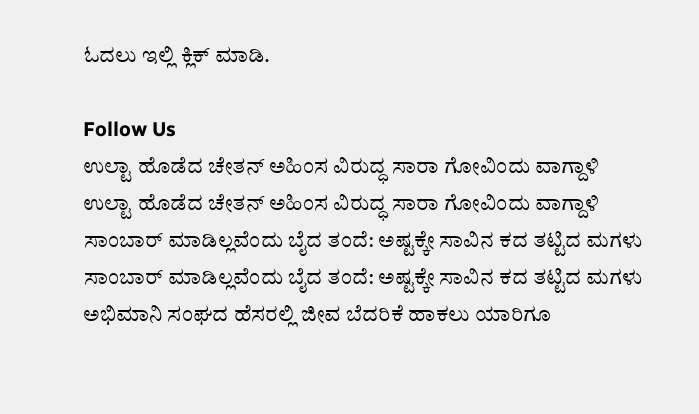ಓದಲು ಇಲ್ಲಿ ಕ್ಲಿಕ್ ಮಾಡಿ.

Follow Us
ಉಲ್ಟಾ ಹೊಡೆದ ಚೇತನ್ ಅಹಿಂಸ ವಿರುದ್ಧ ಸಾರಾ ಗೋವಿಂದು ವಾಗ್ದಾಳಿ
ಉಲ್ಟಾ ಹೊಡೆದ ಚೇತನ್ ಅಹಿಂಸ ವಿರುದ್ಧ ಸಾರಾ ಗೋವಿಂದು ವಾಗ್ದಾಳಿ
ಸಾಂಬಾರ್ ಮಾಡಿಲ್ಲವೆಂದು ಬೈದ ತಂದೆ: ಅಷ್ಟಕ್ಕೇ ಸಾವಿನ ಕದ ತಟ್ಟಿದ ಮಗಳು
ಸಾಂಬಾರ್ ಮಾಡಿಲ್ಲವೆಂದು ಬೈದ ತಂದೆ: ಅಷ್ಟಕ್ಕೇ ಸಾವಿನ ಕದ ತಟ್ಟಿದ ಮಗಳು
ಅಭಿಮಾನಿ ಸಂಘದ ಹೆಸರಲ್ಲಿ ಜೀವ ಬೆದರಿಕೆ ಹಾಕಲು ಯಾರಿಗೂ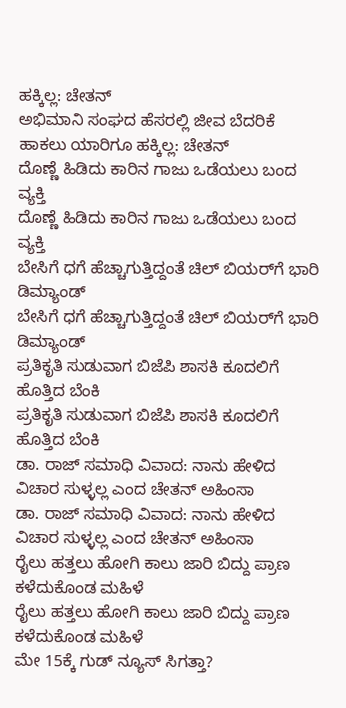ಹಕ್ಕಿಲ್ಲ: ಚೇತನ್
ಅಭಿಮಾನಿ ಸಂಘದ ಹೆಸರಲ್ಲಿ ಜೀವ ಬೆದರಿಕೆ ಹಾಕಲು ಯಾರಿಗೂ ಹಕ್ಕಿಲ್ಲ: ಚೇತನ್
ದೊಣ್ಣೆ ಹಿಡಿದು ಕಾರಿನ ಗಾಜು ಒಡೆಯಲು ಬಂದ ವ್ಯಕ್ತಿ
ದೊಣ್ಣೆ ಹಿಡಿದು ಕಾರಿನ ಗಾಜು ಒಡೆಯಲು ಬಂದ ವ್ಯಕ್ತಿ
ಬೇಸಿಗೆ ಧಗೆ ಹೆಚ್ಚಾಗುತ್ತಿದ್ದಂತೆ ಚಿಲ್ ಬಿಯರ್‌ಗೆ ಭಾರಿ ಡಿಮ್ಯಾಂಡ್
ಬೇಸಿಗೆ ಧಗೆ ಹೆಚ್ಚಾಗುತ್ತಿದ್ದಂತೆ ಚಿಲ್ ಬಿಯರ್‌ಗೆ ಭಾರಿ ಡಿಮ್ಯಾಂಡ್
ಪ್ರತಿಕೃತಿ ಸುಡುವಾಗ ಬಿಜೆಪಿ ಶಾಸಕಿ ಕೂದಲಿಗೆ ಹೊತ್ತಿದ ಬೆಂಕಿ
ಪ್ರತಿಕೃತಿ ಸುಡುವಾಗ ಬಿಜೆಪಿ ಶಾಸಕಿ ಕೂದಲಿಗೆ ಹೊತ್ತಿದ ಬೆಂಕಿ
ಡಾ. ರಾಜ್ ಸಮಾಧಿ ವಿವಾದ: ನಾನು ಹೇಳಿದ ವಿಚಾರ ಸುಳ್ಳಲ್ಲ ಎಂದ ಚೇತನ್ ಅಹಿಂಸಾ
ಡಾ. ರಾಜ್ ಸಮಾಧಿ ವಿವಾದ: ನಾನು ಹೇಳಿದ ವಿಚಾರ ಸುಳ್ಳಲ್ಲ ಎಂದ ಚೇತನ್ ಅಹಿಂಸಾ
ರೈಲು ಹತ್ತಲು ಹೋಗಿ ಕಾಲು ಜಾರಿ ಬಿದ್ದು ಪ್ರಾಣ ಕಳೆದುಕೊಂಡ ಮಹಿಳೆ
ರೈಲು ಹತ್ತಲು ಹೋಗಿ ಕಾಲು ಜಾರಿ ಬಿದ್ದು ಪ್ರಾಣ ಕಳೆದುಕೊಂಡ ಮಹಿಳೆ
ಮೇ 15ಕ್ಕೆ ಗುಡ್ ನ್ಯೂಸ್ ಸಿಗತ್ತಾ?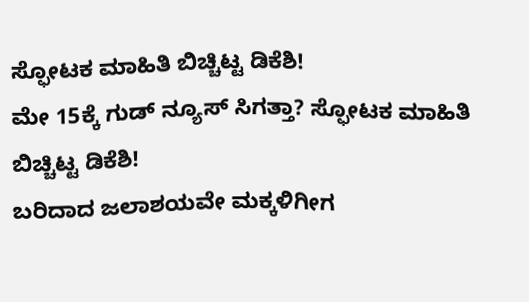ಸ್ಫೋಟಕ ಮಾಹಿತಿ ಬಿಚ್ಚಿಟ್ಟ ಡಿಕೆಶಿ!
ಮೇ 15ಕ್ಕೆ ಗುಡ್ ನ್ಯೂಸ್ ಸಿಗತ್ತಾ? ಸ್ಫೋಟಕ ಮಾಹಿತಿ ಬಿಚ್ಚಿಟ್ಟ ಡಿಕೆಶಿ!
ಬರಿದಾದ ಜಲಾಶಯವೇ ಮಕ್ಕಳಿಗೀಗ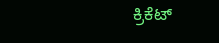ಕ್ರಿಕೆಟ್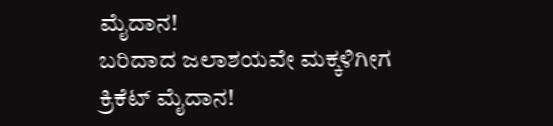ಮೈದಾನ!
ಬರಿದಾದ ಜಲಾಶಯವೇ ಮಕ್ಕಳಿಗೀಗ ಕ್ರಿಕೆಟ್ ಮೈದಾನ!